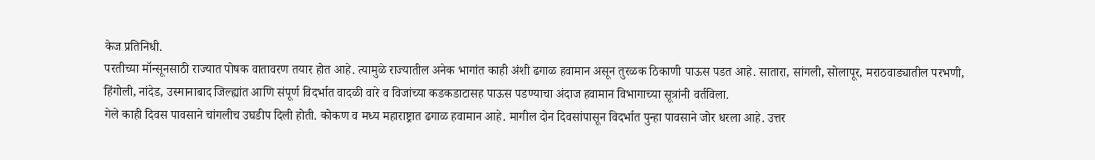केज प्रतिनिधी.
परतीच्या मॉन्सूनसाठी राज्यात पोषक वातावरण तयार होत आहे. त्यामुळे राज्यातील अनेक भागांत काही अंशी ढगाळ हवामान असून तुरळक ठिकाणी पाऊस पडत आहे. सातारा, सांगली, सोलापूर, मराठवाड्यातील परभणी, हिंगोली, नांदेड, उस्मानाबाद जिल्ह्यांत आणि संपूर्ण विदर्भात वादळी वारे व विजांच्या कडकडाटासह पाऊस पडण्याचा अंदाज हवामान विभागाच्या सूत्रांनी वर्तविला.
गेले काही दिवस पावसाने चांगलीच उघडीप दिली होती. कोकण व मध्य महाराष्ट्रात ढगाळ हवामान आहे. मागील दोन दिवसांपासून विदर्भात पुन्हा पावसाने जोर धरला आहे. उत्तर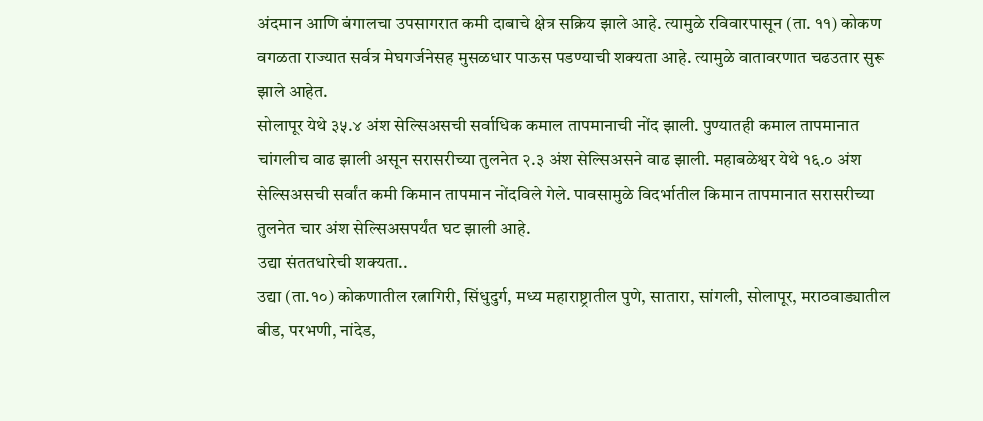अंदमान आणि बंगालचा उपसागरात कमी दाबाचे क्षेत्र सक्रिय झाले आहे. त्यामुळे रविवारपासून (ता. ११) कोकण वगळता राज्यात सर्वत्र मेघगर्जनेसह मुसळधार पाऊस पडण्याची शक्यता आहे. त्यामुळे वातावरणात चढउतार सुरू झाले आहेत.
सोलापूर येथे ३५.४ अंश सेल्सिअसची सर्वाधिक कमाल तापमानाची नोंद झाली. पुण्यातही कमाल तापमानात चांगलीच वाढ झाली असून सरासरीच्या तुलनेत २.३ अंश सेल्सिअसने वाढ झाली. महाबळेश्वर येथे १६.० अंश सेल्सिअसची सर्वांत कमी किमान तापमान नोंदविले गेले. पावसामुळे विदर्भातील किमान तापमानात सरासरीच्या तुलनेत चार अंश सेल्सिअसपर्यंत घट झाली आहे.
उद्या संततधारेची शक्यता..
उद्या (ता.१०) कोकणातील रत्नागिरी, सिंधुदुर्ग, मध्य महाराष्ट्रातील पुणे, सातारा, सांगली, सोलापूर, मराठवाड्यातील बीड, परभणी, नांदेड,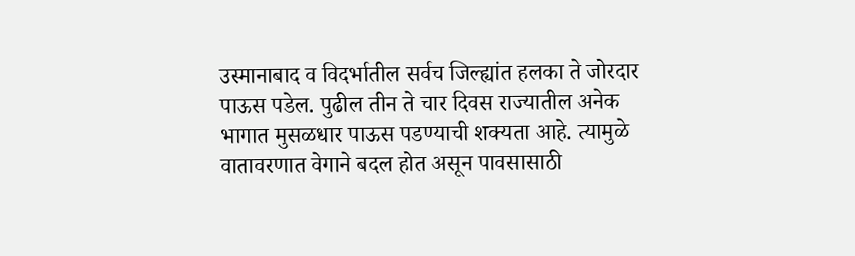उस्मानाबाद व विदर्भातील सर्वच जिल्ह्यांत हलका ते जोरदार पाऊस पडेल. पुढील तीन ते चार दिवस राज्यातील अनेक भागात मुसळधार पाऊस पडण्याची शक्यता आहे. त्यामुळे वातावरणात वेगाने बदल होत असून पावसासाठी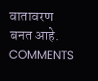वातावरण बनत आहे.
COMMENTS